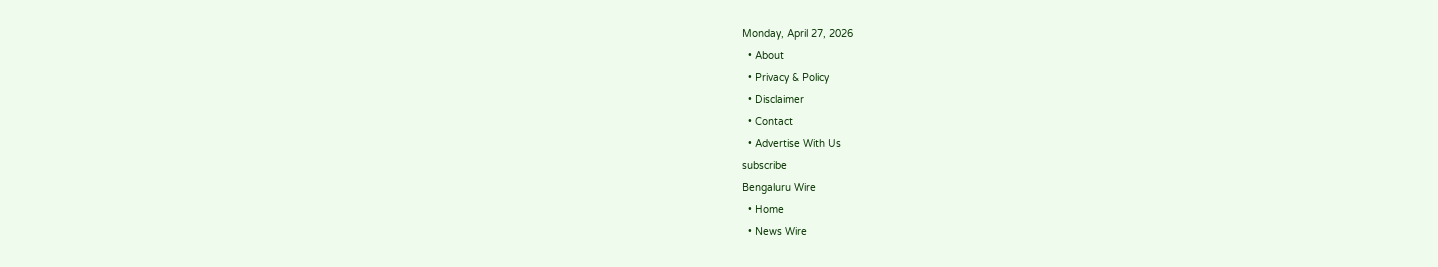Monday, April 27, 2026
  • About
  • Privacy & Policy
  • Disclaimer
  • Contact
  • Advertise With Us
subscribe
Bengaluru Wire
  • Home
  • News Wire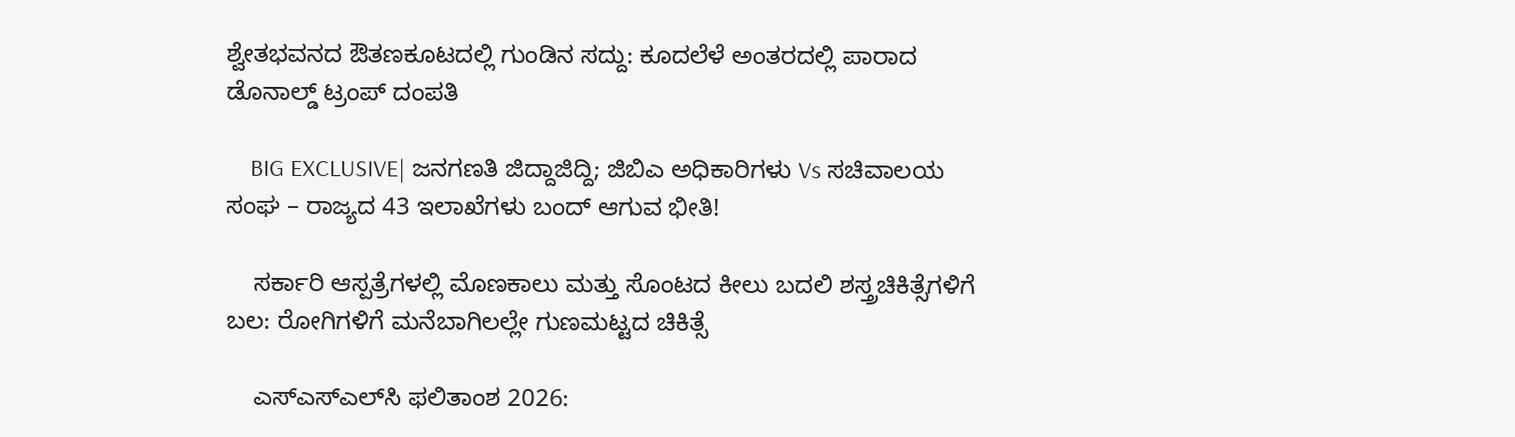ಶ್ವೇತಭವನದ ಔತಣಕೂಟದಲ್ಲಿ ಗುಂಡಿನ ಸದ್ದು: ಕೂದಲೆಳೆ ಅಂತರದಲ್ಲಿ ಪಾರಾದ ಡೊನಾಲ್ಡ್ ಟ್ರಂಪ್ ದಂಪತಿ

    BIG EXCLUSIVE| ಜನಗಣತಿ ಜಿದ್ದಾಜಿದ್ದಿ; ಜಿಬಿಎ ಅಧಿಕಾರಿಗಳು Vs ಸಚಿವಾಲಯ ಸಂಘ – ರಾಜ್ಯದ 43 ಇಲಾಖೆಗಳು ಬಂದ್ ಆಗುವ ಭೀತಿ!

    ಸರ್ಕಾರಿ ಆಸ್ಪತ್ರೆಗಳಲ್ಲಿ ಮೊಣಕಾಲು ಮತ್ತು ಸೊಂಟದ ಕೀಲು ಬದಲಿ ಶಸ್ತ್ರಚಿಕಿತ್ಸೆಗಳಿಗೆ ಬಲ: ರೋಗಿಗಳಿಗೆ ಮನೆಬಾಗಿಲಲ್ಲೇ ಗುಣಮಟ್ಟದ ಚಿಕಿತ್ಸೆ

    ಎಸ್‌ಎಸ್‌ಎಲ್‌ಸಿ ಫಲಿತಾಂಶ 2026: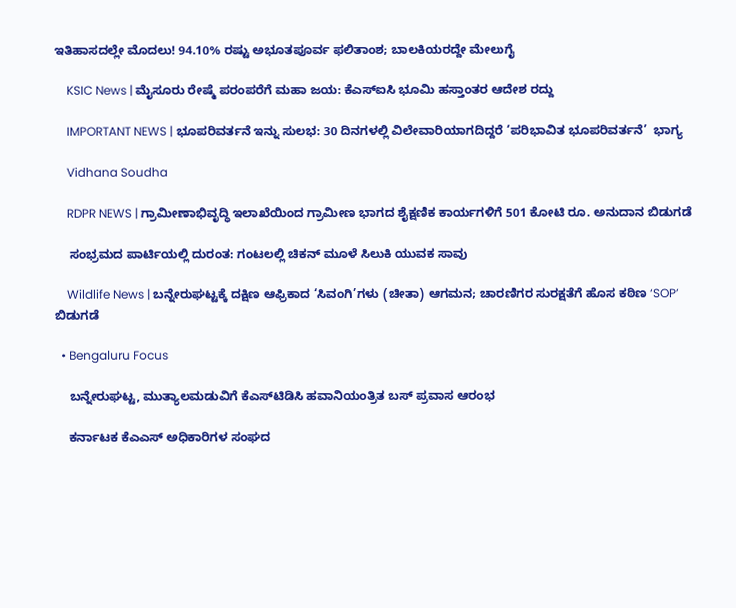ಇತಿಹಾಸದಲ್ಲೇ ಮೊದಲು! 94.10% ರಷ್ಟು ಅಭೂತಪೂರ್ವ ಫಲಿತಾಂಶ; ಬಾಲಕಿಯರದ್ದೇ ಮೇಲುಗೈ

    KSIC News | ಮೈಸೂರು ರೇಷ್ಮೆ ಪರಂಪರೆಗೆ ಮಹಾ ಜಯ: ಕೆಎಸ್‌ಐಸಿ ಭೂಮಿ ಹಸ್ತಾಂತರ ಆದೇಶ ರದ್ದು

    IMPORTANT NEWS | ಭೂಪರಿವರ್ತನೆ ಇನ್ನು ಸುಲಭ: 30 ದಿನಗಳಲ್ಲಿ ವಿಲೇವಾರಿಯಾಗದಿದ್ದರೆ ‘ಪರಿಭಾವಿತ ಭೂಪರಿವರ್ತನೆ’  ಭಾಗ್ಯ

    Vidhana Soudha

    RDPR NEWS | ಗ್ರಾಮೀಣಾಭಿವೃದ್ಧಿ ಇಲಾಖೆಯಿಂದ ಗ್ರಾಮೀಣ ಭಾಗದ ಶೈಕ್ಷಣಿಕ ಕಾರ್ಯಗಳಿಗೆ‌ 501 ಕೋಟಿ ರೂ. ಅನುದಾನ ಬಿಡುಗಡೆ

    ಸಂಭ್ರಮದ ಪಾರ್ಟಿಯಲ್ಲಿ ದುರಂತ: ಗಂಟಲಲ್ಲಿ ಚಿಕನ್ ಮೂಳೆ ಸಿಲುಕಿ ಯುವಕ ಸಾವು

    Wildlife News | ಬನ್ನೇರುಘಟ್ಟಕ್ಕೆ ದಕ್ಷಿಣ ಆಫ್ರಿಕಾದ ‘ಸಿವಂಗಿ’ಗಳು (ಚೀತಾ) ಆಗಮನ; ಚಾರಣಿಗರ ಸುರಕ್ಷತೆಗೆ ಹೊಸ ಕಠಿಣ ‘SOP’ ಬಿಡುಗಡೆ

  • Bengaluru Focus

    ಬನ್ನೇರುಘಟ್ಟ, ಮುತ್ಯಾಲಮಡುವಿಗೆ ಕೆಎಸ್‌ಟಿಡಿಸಿ ಹವಾನಿಯಂತ್ರಿತ ಬಸ್ ಪ್ರವಾಸ ಆರಂಭ

    ಕರ್ನಾಟಕ ಕೆಎಎಸ್ ಅಧಿಕಾರಿಗಳ ಸಂಘದ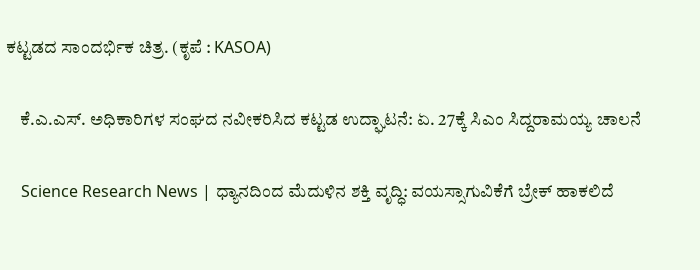ಕಟ್ಟಡದ ಸಾಂದರ್ಭಿಕ ಚಿತ್ರ. (ಕೃಪೆ : KASOA)

    ಕೆ.ಎ.ಎಸ್. ಅಧಿಕಾರಿಗಳ ಸಂಘದ ನವೀಕರಿಸಿದ ಕಟ್ಟಡ ಉದ್ಘಾಟನೆ: ಏ. 27ಕ್ಕೆ ಸಿಎಂ ಸಿದ್ದರಾಮಯ್ಯ ಚಾಲನೆ

    Science Research News | ಧ್ಯಾನದಿಂದ ಮೆದುಳಿನ ಶಕ್ತಿ ವೃದ್ಧಿ: ವಯಸ್ಸಾಗುವಿಕೆಗೆ ಬ್ರೇಕ್ ಹಾಕಲಿದೆ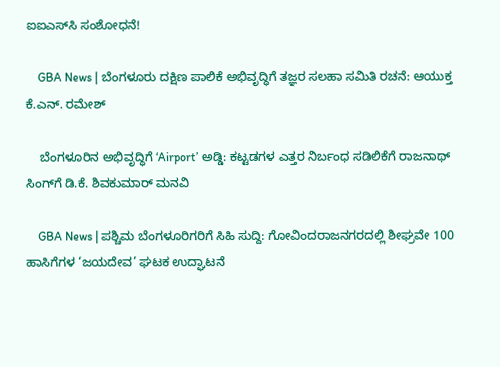ಐಐಎಸ್‌ಸಿ ಸಂಶೋಧನೆ!

    GBA News | ಬೆಂಗಳೂರು ದಕ್ಷಿಣ ಪಾಲಿಕೆ ಅಭಿವೃದ್ಧಿಗೆ ತಜ್ಞರ ಸಲಹಾ ಸಮಿತಿ ರಚನೆ: ಆಯುಕ್ತ ಕೆ.ಎನ್. ರಮೇಶ್

    ಬೆಂಗಳೂರಿನ ಅಭಿವೃದ್ಧಿಗೆ ‘Airport’ ಅಡ್ಡಿ: ಕಟ್ಟಡಗಳ ಎತ್ತರ ನಿರ್ಬಂಧ ಸಡಿಲಿಕೆಗೆ ರಾಜನಾಥ್ ಸಿಂಗ್‌ಗೆ ಡಿ.ಕೆ. ಶಿವಕುಮಾರ್ ಮನವಿ

    GBA News | ಪಶ್ಚಿಮ ಬೆಂಗಳೂರಿಗರಿಗೆ ಸಿಹಿ ಸುದ್ದಿ: ಗೋವಿಂದರಾಜನಗರದಲ್ಲಿ ಶೀಘ್ರವೇ 100 ಹಾಸಿಗೆಗಳ ‘ಜಯದೇವ’ ಘಟಕ ಉದ್ಘಾಟನೆ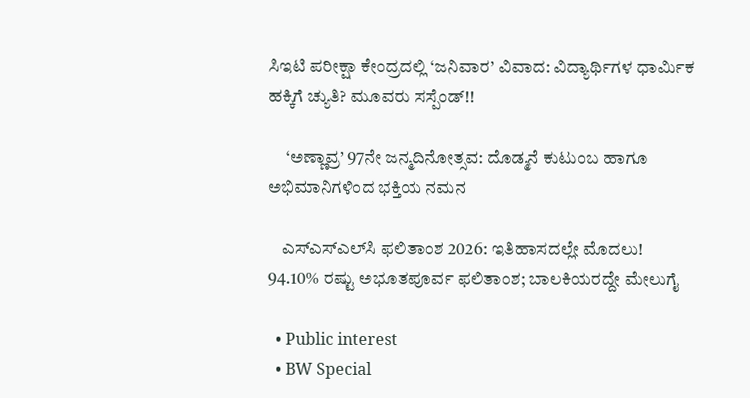ಸಿಇಟಿ ಪರೀಕ್ಷಾ ಕೇಂದ್ರದಲ್ಲಿ ‘ಜನಿವಾರ’ ವಿವಾದ: ವಿದ್ಯಾರ್ಥಿಗಳ ಧಾರ್ಮಿಕ ಹಕ್ಕಿಗೆ ಚ್ಯುತಿ? ಮೂವರು ಸಸ್ಪೆಂಡ್!!

     ‘ಅಣ್ಣಾವ್ರ’ 97ನೇ ಜನ್ಮದಿನೋತ್ಸವ: ದೊಡ್ಮನೆ ಕುಟುಂಬ ಹಾಗೂ ಅಭಿಮಾನಿಗಳಿಂದ ಭಕ್ತಿಯ ನಮನ

    ಎಸ್‌ಎಸ್‌ಎಲ್‌ಸಿ ಫಲಿತಾಂಶ 2026: ಇತಿಹಾಸದಲ್ಲೇ ಮೊದಲು! 94.10% ರಷ್ಟು ಅಭೂತಪೂರ್ವ ಫಲಿತಾಂಶ; ಬಾಲಕಿಯರದ್ದೇ ಮೇಲುಗೈ

  • Public interest
  • BW Special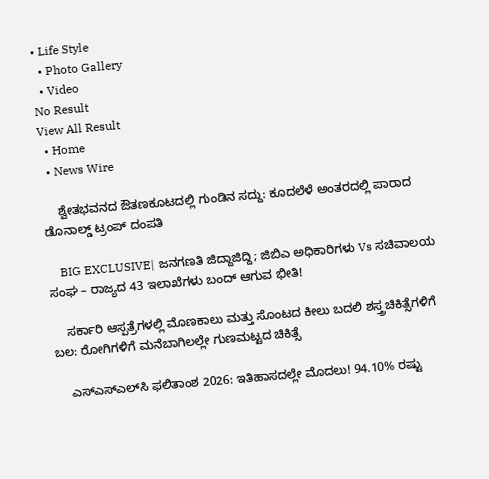• Life Style
  • Photo Gallery
  • Video
No Result
View All Result
  • Home
  • News Wire

    ಶ್ವೇತಭವನದ ಔತಣಕೂಟದಲ್ಲಿ ಗುಂಡಿನ ಸದ್ದು: ಕೂದಲೆಳೆ ಅಂತರದಲ್ಲಿ ಪಾರಾದ ಡೊನಾಲ್ಡ್ ಟ್ರಂಪ್ ದಂಪತಿ

    BIG EXCLUSIVE| ಜನಗಣತಿ ಜಿದ್ದಾಜಿದ್ದಿ; ಜಿಬಿಎ ಅಧಿಕಾರಿಗಳು Vs ಸಚಿವಾಲಯ ಸಂಘ – ರಾಜ್ಯದ 43 ಇಲಾಖೆಗಳು ಬಂದ್ ಆಗುವ ಭೀತಿ!

    ಸರ್ಕಾರಿ ಆಸ್ಪತ್ರೆಗಳಲ್ಲಿ ಮೊಣಕಾಲು ಮತ್ತು ಸೊಂಟದ ಕೀಲು ಬದಲಿ ಶಸ್ತ್ರಚಿಕಿತ್ಸೆಗಳಿಗೆ ಬಲ: ರೋಗಿಗಳಿಗೆ ಮನೆಬಾಗಿಲಲ್ಲೇ ಗುಣಮಟ್ಟದ ಚಿಕಿತ್ಸೆ

    ಎಸ್‌ಎಸ್‌ಎಲ್‌ಸಿ ಫಲಿತಾಂಶ 2026: ಇತಿಹಾಸದಲ್ಲೇ ಮೊದಲು! 94.10% ರಷ್ಟು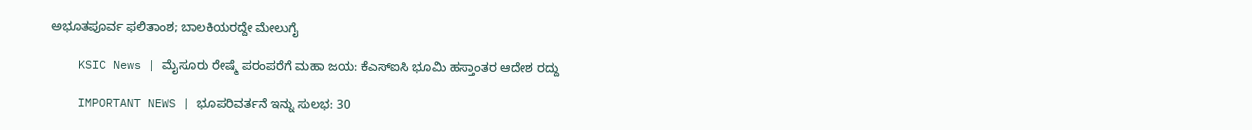ಅಭೂತಪೂರ್ವ ಫಲಿತಾಂಶ; ಬಾಲಕಿಯರದ್ದೇ ಮೇಲುಗೈ

    KSIC News | ಮೈಸೂರು ರೇಷ್ಮೆ ಪರಂಪರೆಗೆ ಮಹಾ ಜಯ: ಕೆಎಸ್‌ಐಸಿ ಭೂಮಿ ಹಸ್ತಾಂತರ ಆದೇಶ ರದ್ದು

    IMPORTANT NEWS | ಭೂಪರಿವರ್ತನೆ ಇನ್ನು ಸುಲಭ: 30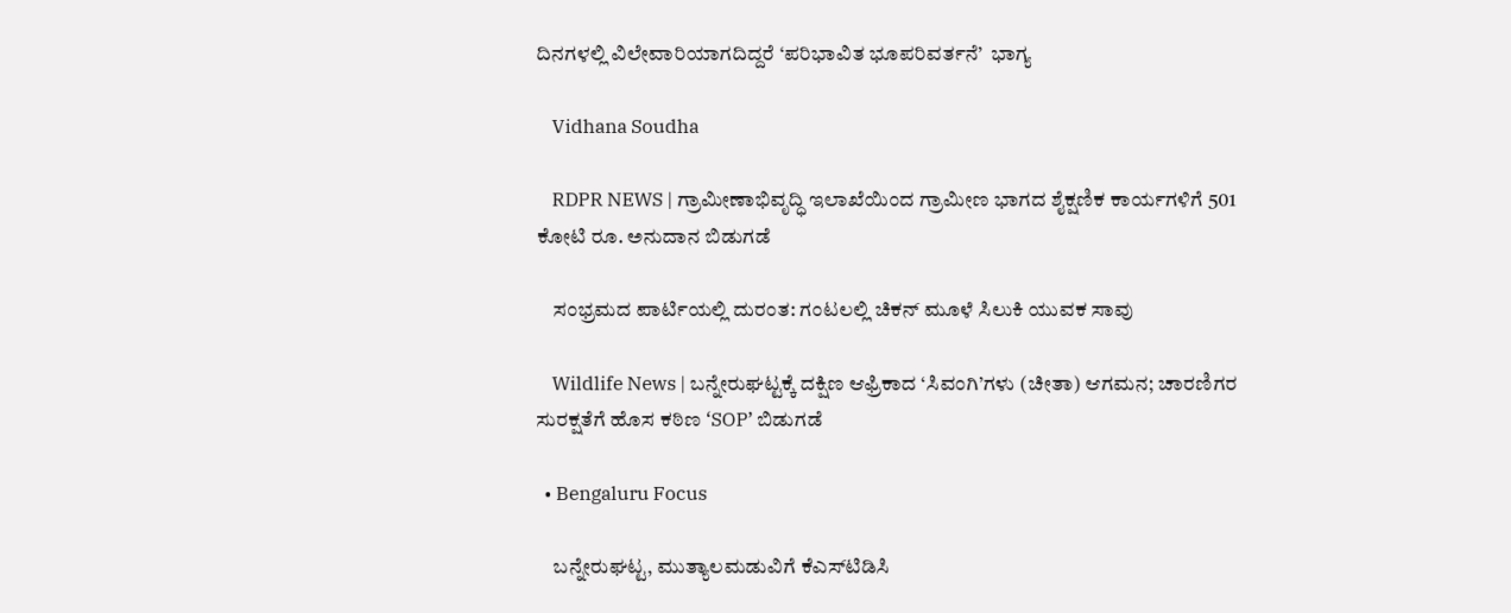ದಿನಗಳಲ್ಲಿ ವಿಲೇವಾರಿಯಾಗದಿದ್ದರೆ ‘ಪರಿಭಾವಿತ ಭೂಪರಿವರ್ತನೆ’  ಭಾಗ್ಯ

    Vidhana Soudha

    RDPR NEWS | ಗ್ರಾಮೀಣಾಭಿವೃದ್ಧಿ ಇಲಾಖೆಯಿಂದ ಗ್ರಾಮೀಣ ಭಾಗದ ಶೈಕ್ಷಣಿಕ ಕಾರ್ಯಗಳಿಗೆ‌ 501 ಕೋಟಿ ರೂ. ಅನುದಾನ ಬಿಡುಗಡೆ

    ಸಂಭ್ರಮದ ಪಾರ್ಟಿಯಲ್ಲಿ ದುರಂತ: ಗಂಟಲಲ್ಲಿ ಚಿಕನ್ ಮೂಳೆ ಸಿಲುಕಿ ಯುವಕ ಸಾವು

    Wildlife News | ಬನ್ನೇರುಘಟ್ಟಕ್ಕೆ ದಕ್ಷಿಣ ಆಫ್ರಿಕಾದ ‘ಸಿವಂಗಿ’ಗಳು (ಚೀತಾ) ಆಗಮನ; ಚಾರಣಿಗರ ಸುರಕ್ಷತೆಗೆ ಹೊಸ ಕಠಿಣ ‘SOP’ ಬಿಡುಗಡೆ

  • Bengaluru Focus

    ಬನ್ನೇರುಘಟ್ಟ, ಮುತ್ಯಾಲಮಡುವಿಗೆ ಕೆಎಸ್‌ಟಿಡಿಸಿ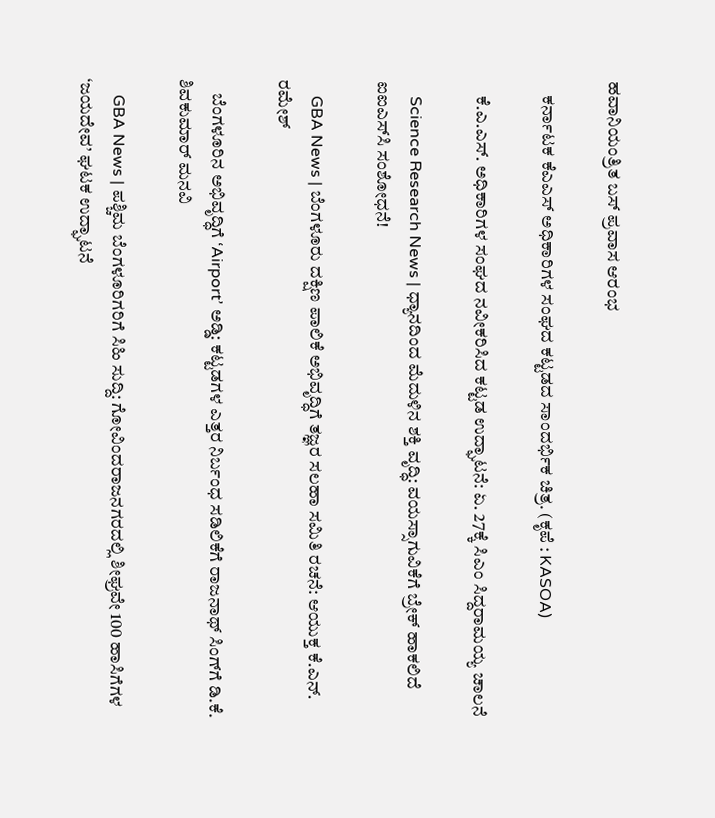ಹವಾನಿಯಂತ್ರಿತ ಬಸ್ ಪ್ರವಾಸ ಆರಂಭ

    ಕರ್ನಾಟಕ ಕೆಎಎಸ್ ಅಧಿಕಾರಿಗಳ ಸಂಘದ ಕಟ್ಟಡದ ಸಾಂದರ್ಭಿಕ ಚಿತ್ರ. (ಕೃಪೆ : KASOA)

    ಕೆ.ಎ.ಎಸ್. ಅಧಿಕಾರಿಗಳ ಸಂಘದ ನವೀಕರಿಸಿದ ಕಟ್ಟಡ ಉದ್ಘಾಟನೆ: ಏ. 27ಕ್ಕೆ ಸಿಎಂ ಸಿದ್ದರಾಮಯ್ಯ ಚಾಲನೆ

    Science Research News | ಧ್ಯಾನದಿಂದ ಮೆದುಳಿನ ಶಕ್ತಿ ವೃದ್ಧಿ: ವಯಸ್ಸಾಗುವಿಕೆಗೆ ಬ್ರೇಕ್ ಹಾಕಲಿದೆ ಐಐಎಸ್‌ಸಿ ಸಂಶೋಧನೆ!

    GBA News | ಬೆಂಗಳೂರು ದಕ್ಷಿಣ ಪಾಲಿಕೆ ಅಭಿವೃದ್ಧಿಗೆ ತಜ್ಞರ ಸಲಹಾ ಸಮಿತಿ ರಚನೆ: ಆಯುಕ್ತ ಕೆ.ಎನ್. ರಮೇಶ್

    ಬೆಂಗಳೂರಿನ ಅಭಿವೃದ್ಧಿಗೆ ‘Airport’ ಅಡ್ಡಿ: ಕಟ್ಟಡಗಳ ಎತ್ತರ ನಿರ್ಬಂಧ ಸಡಿಲಿಕೆಗೆ ರಾಜನಾಥ್ ಸಿಂಗ್‌ಗೆ ಡಿ.ಕೆ. ಶಿವಕುಮಾರ್ ಮನವಿ

    GBA News | ಪಶ್ಚಿಮ ಬೆಂಗಳೂರಿಗರಿಗೆ ಸಿಹಿ ಸುದ್ದಿ: ಗೋವಿಂದರಾಜನಗರದಲ್ಲಿ ಶೀಘ್ರವೇ 100 ಹಾಸಿಗೆಗಳ ‘ಜಯದೇವ’ ಘಟಕ ಉದ್ಘಾಟನೆ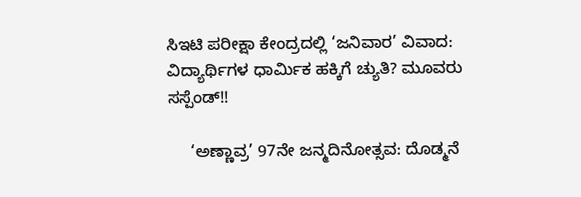ಸಿಇಟಿ ಪರೀಕ್ಷಾ ಕೇಂದ್ರದಲ್ಲಿ ‘ಜನಿವಾರ’ ವಿವಾದ: ವಿದ್ಯಾರ್ಥಿಗಳ ಧಾರ್ಮಿಕ ಹಕ್ಕಿಗೆ ಚ್ಯುತಿ? ಮೂವರು ಸಸ್ಪೆಂಡ್!!

     ‘ಅಣ್ಣಾವ್ರ’ 97ನೇ ಜನ್ಮದಿನೋತ್ಸವ: ದೊಡ್ಮನೆ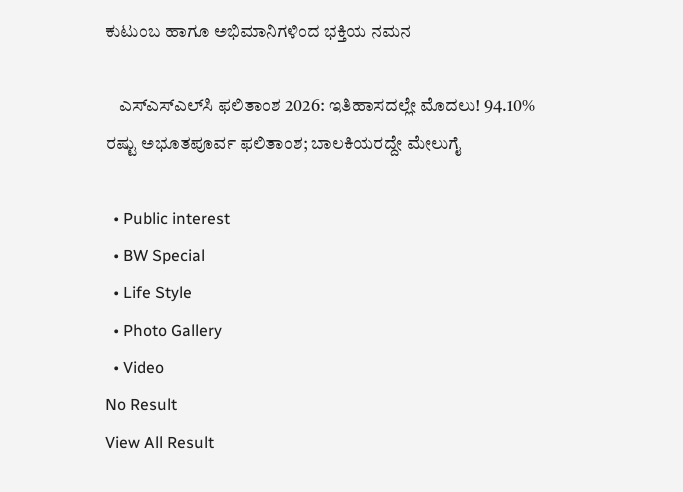ಕುಟುಂಬ ಹಾಗೂ ಅಭಿಮಾನಿಗಳಿಂದ ಭಕ್ತಿಯ ನಮನ

    ಎಸ್‌ಎಸ್‌ಎಲ್‌ಸಿ ಫಲಿತಾಂಶ 2026: ಇತಿಹಾಸದಲ್ಲೇ ಮೊದಲು! 94.10% ರಷ್ಟು ಅಭೂತಪೂರ್ವ ಫಲಿತಾಂಶ; ಬಾಲಕಿಯರದ್ದೇ ಮೇಲುಗೈ

  • Public interest
  • BW Special
  • Life Style
  • Photo Gallery
  • Video
No Result
View All Result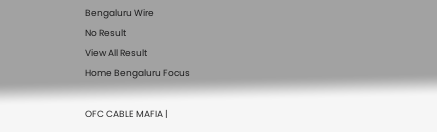Bengaluru Wire
No Result
View All Result
Home Bengaluru Focus

OFC CABLE MAFIA |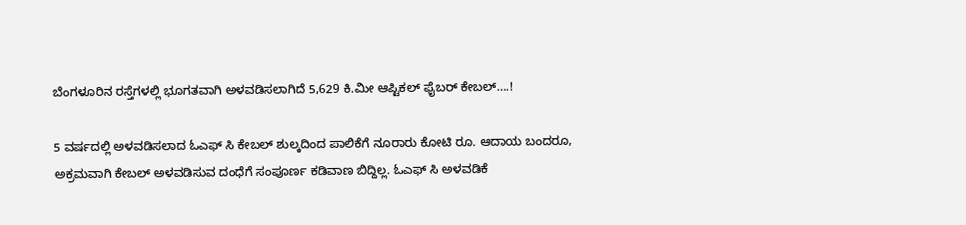ಬೆಂಗಳೂರಿನ ರಸ್ತೆಗಳಲ್ಲಿ ಭೂಗತವಾಗಿ ಅಳವಡಿಸಲಾಗಿದೆ 5,629 ಕಿ.ಮೀ ಆಪ್ಟಿಕಲ್ ಫೈಬರ್ ಕೇಬಲ್….!

5 ವರ್ಷದಲ್ಲಿ ಅಳವಡಿಸಲಾದ ಓಎಫ್ ಸಿ ಕೇಬಲ್ ಶುಲ್ಕದಿಂದ ಪಾಲಿಕೆಗೆ ನೂರಾರು ಕೋಟಿ ರೂ. ಆದಾಯ ಬಂದರೂ, ಅಕ್ರಮವಾಗಿ ಕೇಬಲ್ ಅಳವಡಿಸುವ ದಂಧೆಗೆ ಸಂಪೂರ್ಣ ಕಡಿವಾಣ ಬಿದ್ದಿಲ್ಲ. ಓಎಫ್ ಸಿ ಅಳವಡಿಕೆ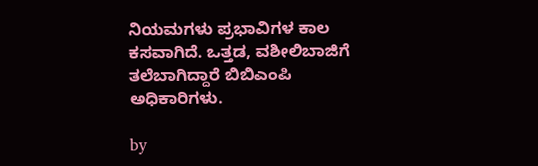ನಿಯಮಗಳು ಪ್ರಭಾವಿಗಳ ಕಾಲ ಕಸವಾಗಿದೆ. ಒತ್ತಡ, ವಶೀಲಿಬಾಜಿಗೆ ತಲೆಬಾಗಿದ್ದಾರೆ ಬಿಬಿಎಂಪಿ ಅಧಿಕಾರಿಗಳು.

by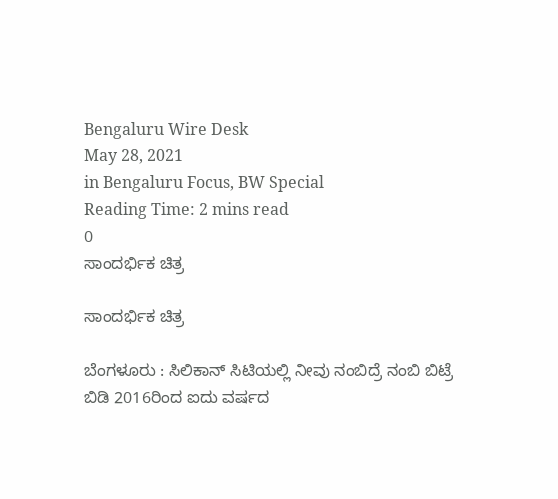Bengaluru Wire Desk
May 28, 2021
in Bengaluru Focus, BW Special
Reading Time: 2 mins read
0
ಸಾಂದರ್ಭಿಕ ಚಿತ್ರ

ಸಾಂದರ್ಭಿಕ ಚಿತ್ರ

ಬೆಂಗಳೂರು : ಸಿಲಿಕಾನ್ ಸಿಟಿಯಲ್ಲಿ ನೀವು ನಂಬಿದ್ರೆ ನಂಬಿ ಬಿಟ್ರೆ ಬಿಡಿ 2016ರಿಂದ ಐದು ವರ್ಷದ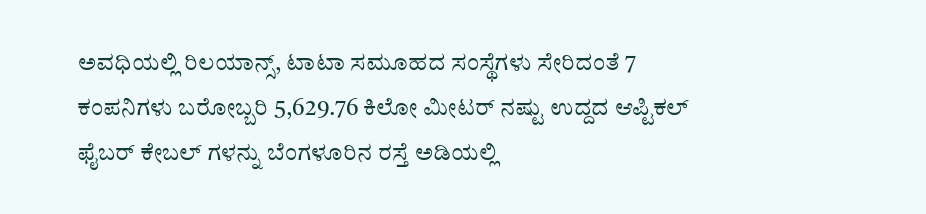ಅವಧಿಯಲ್ಲಿ ರಿಲಯಾನ್ಸ್, ಟಾಟಾ ಸಮೂಹದ ಸಂಸ್ಥೆಗಳು ಸೇರಿದಂತೆ 7 ಕಂಪನಿಗಳು ಬರೋಬ್ಬರಿ 5,629.76 ಕಿಲೋ ಮೀಟರ್ ನಷ್ಟು ಉದ್ದದ ಆಪ್ಟಿಕಲ್ ಫೈಬರ್ ಕೇಬಲ್ ಗಳನ್ನು ಬೆಂಗಳೂರಿನ ರಸ್ತೆ ಅಡಿಯಲ್ಲಿ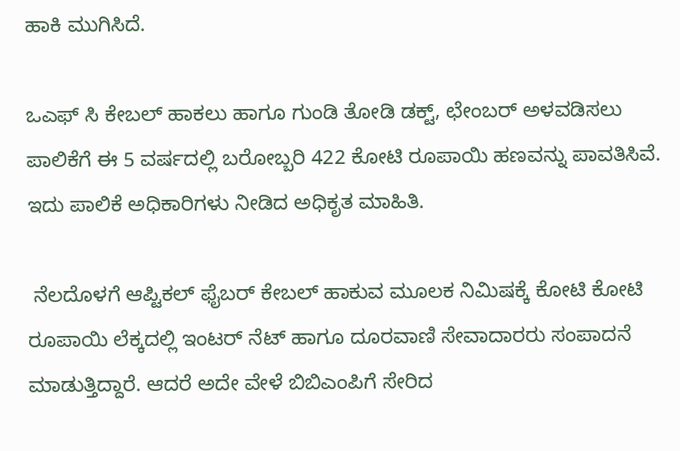ಹಾಕಿ ಮುಗಿಸಿದೆ.

ಒಎಫ್ ಸಿ ಕೇಬಲ್ ಹಾಕಲು ಹಾಗೂ ಗುಂಡಿ ತೋಡಿ ಡಕ್ಟ್, ಛೇಂಬರ್ ಅಳವಡಿಸಲು ಪಾಲಿಕೆಗೆ ಈ 5 ವರ್ಷದಲ್ಲಿ ಬರೋಬ್ಬರಿ 422 ಕೋಟಿ ರೂಪಾಯಿ ಹಣವನ್ನು ಪಾವತಿಸಿವೆ. ಇದು ಪಾಲಿಕೆ ಅಧಿಕಾರಿಗಳು ನೀಡಿದ ಅಧಿಕೃತ ಮಾಹಿತಿ.

 ನೆಲದೊಳಗೆ ಆಪ್ಟಿಕಲ್ ಫೈಬರ್ ಕೇಬಲ್ ಹಾಕುವ ಮೂಲಕ ನಿಮಿಷಕ್ಕೆ ಕೋಟಿ ಕೋಟಿ ರೂಪಾಯಿ ಲೆಕ್ಕದಲ್ಲಿ ಇಂಟರ್ ನೆಟ್ ಹಾಗೂ ದೂರವಾಣಿ ಸೇವಾದಾರರು ಸಂಪಾದನೆ ಮಾಡುತ್ತಿದ್ದಾರೆ. ಆದರೆ ಅದೇ ವೇಳೆ ಬಿಬಿಎಂಪಿಗೆ ಸೇರಿದ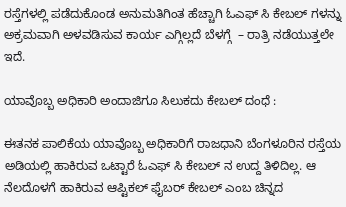ರಸ್ತೆಗಳಲ್ಲಿ ಪಡೆದುಕೊಂಡ ಅನುಮತಿಗಿಂತ ಹೆಚ್ಚಾಗಿ ಓಎಫ್ ಸಿ ಕೇಬಲ್ ಗಳನ್ನು ಅಕ್ರಮವಾಗಿ ಅಳವಡಿಸುವ ಕಾರ್ಯ ಎಗ್ಗಿಲ್ಲದೆ ಬೆಳಗ್ಗೆ  – ರಾತ್ರಿ ನಡೆಯುತ್ತಲೇ ಇದೆ.

ಯಾವೊಬ್ಬ ಅಧಿಕಾರಿ ಅಂದಾಜಿಗೂ ಸಿಲುಕದು ಕೇಬಲ್ ದಂಧೆ :

ಈತನಕ ಪಾಲಿಕೆಯ ಯಾವೊಬ್ಬ ಅಧಿಕಾರಿಗೆ ರಾಜಧಾನಿ ಬೆಂಗಳೂರಿನ ರಸ್ತೆಯ ಅಡಿಯಲ್ಲಿ ಹಾಕಿರುವ ಒಟ್ಟಾರೆ ಓಎಫ್ ಸಿ ಕೇಬಲ್ ನ ಉದ್ದ ತಿಳಿದಿಲ್ಲ. ಆ ನೆಲದೊಳಗೆ ಹಾಕಿರುವ ಆಪ್ಟಿಕಲ್ ಫೈಬರ್ ಕೇಬಲ್ ಎಂಬ ಚಿನ್ನದ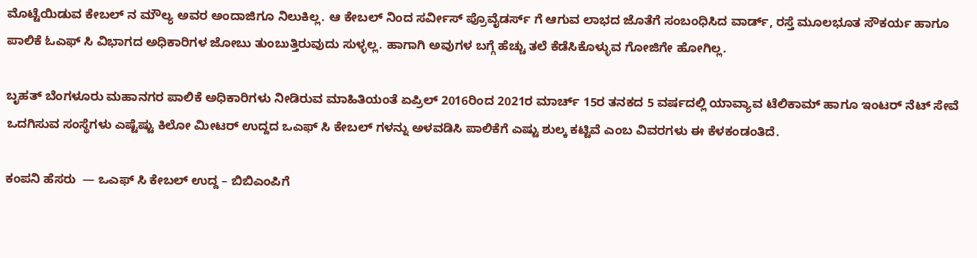ಮೊಟ್ಟೆಯಿಡುವ ಕೇಬಲ್ ನ ಮೌಲ್ಯ ಅವರ ಅಂದಾಜಿಗೂ ನಿಲುಕಿಲ್ಲ. ಆ ಕೇಬಲ್ ನಿಂದ ಸರ್ವೀಸ್ ಪ್ರೊವೈಡರ್ಸ್ ಗೆ ಆಗುವ ಲಾಭದ ಜೊತೆಗೆ ಸಂಬಂಧಿಸಿದ ವಾರ್ಡ್, ರಸ್ತೆ ಮೂಲಭೂತ ಸೌಕರ್ಯ ಹಾಗೂ ಪಾಲಿಕೆ ಓಎಫ್ ಸಿ ವಿಭಾಗದ ಅಧಿಕಾರಿಗಳ ಜೋಬು ತುಂಬುತ್ತಿರುವುದು ಸುಳ್ಳಲ್ಲ. ಹಾಗಾಗಿ ಅವುಗಳ ಬಗ್ಗೆ ಹೆಚ್ಚು ತಲೆ ಕೆಡೆಸಿಕೊಳ್ಳುವ ಗೋಜಿಗೇ ಹೋಗಿಲ್ಲ.

ಬೃಹತ್ ಬೆಂಗಳೂರು ಮಹಾನಗರ ಪಾಲಿಕೆ ಅಧಿಕಾರಿಗಳು ನೀಡಿರುವ ಮಾಹಿತಿಯಂತೆ ಏಪ್ರಿಲ್ 2016ರಿಂದ 2021ರ ಮಾರ್ಚ್ 15ರ ತನಕದ 5 ವರ್ಷದಲ್ಲಿ ಯಾವ್ಯಾವ ಟೆಲಿಕಾಮ್ ಹಾಗೂ ಇಂಟರ್ ನೆಟ್ ಸೇವೆ ಒದಗಿಸುವ ಸಂಸ್ಥೆಗಳು ಎಷ್ಟೆಷ್ಟು ಕಿಲೋ ಮೀಟರ್ ಉದ್ದದ ಒಎಫ್ ಸಿ ಕೇಬಲ್ ಗಳನ್ನು ಅಳವಡಿಸಿ ಪಾಲಿಕೆಗೆ ಎಷ್ಟು ಶುಲ್ಕ ಕಟ್ಟಿವೆ ಎಂಬ ವಿವರಗಳು ಈ ಕೆಳಕಂಡಂತಿದೆ.

ಕಂಪನಿ ಹೆಸರು  — ಒಎಫ್ ಸಿ ಕೇಬಲ್ ಉದ್ದ – ಬಿಬಿಎಂಪಿಗೆ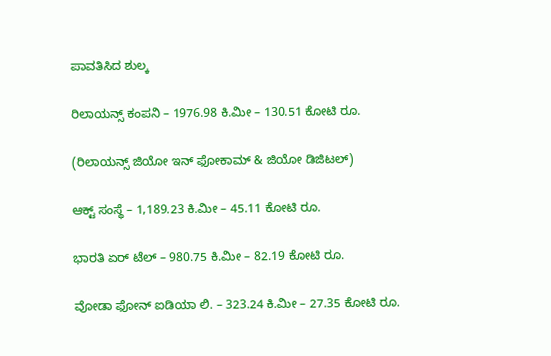ಪಾವತಿಸಿದ ಶುಲ್ಕ

ರಿಲಾಯನ್ಸ್ ಕಂಪನಿ – 1976.98 ಕಿ.ಮೀ – 130.51 ಕೋಟಿ ರೂ.

(ರಿಲಾಯನ್ಸ್ ಜಿಯೋ ಇನ್ ಫೋಕಾಮ್ & ಜಿಯೋ ಡಿಜಿಟಲ್)

ಆಕ್ಟ್ ಸಂಸ್ಥೆ – 1,189.23 ಕಿ.ಮೀ – 45.11 ಕೋಟಿ ರೂ.

ಭಾರತಿ ಏರ್ ಟೆಲ್ – 980.75 ಕಿ.ಮೀ – 82.19 ಕೋಟಿ ರೂ.

ವೋಡಾ ಫೋನ್ ಐಡಿಯಾ ಲಿ. – 323.24 ಕಿ.ಮೀ – 27.35 ಕೋಟಿ ರೂ.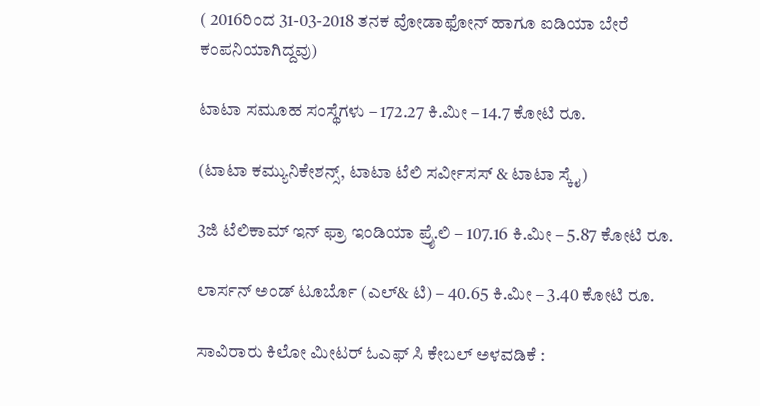( 2016ರಿಂದ 31-03-2018 ತನಕ ವೋಡಾಫೋನ್ ಹಾಗೂ ಐಡಿಯಾ ಬೇರೆ ಕಂಪನಿಯಾಗಿದ್ದವು)

ಟಾಟಾ ಸಮೂಹ ಸಂಸ್ಥೆಗಳು – 172.27 ಕಿ.ಮೀ – 14.7 ಕೋಟಿ ರೂ.

(ಟಾಟಾ ಕಮ್ಯುನಿಕೇಶನ್ಸ್, ಟಾಟಾ ಟೆಲಿ ಸರ್ವೀಸಸ್ & ಟಾಟಾ ಸ್ಕೈ)

3ಜಿ ಟೆಲಿಕಾಮ್ ಇನ್ ಫ್ರಾ ಇಂಡಿಯಾ ಪ್ರೈ.ಲಿ – 107.16 ಕಿ.ಮೀ – 5.87 ಕೋಟಿ ರೂ.

ಲಾರ್ಸನ್ ಅಂಡ್ ಟೂರ್ಬೊ (ಎಲ್& ಟಿ) – 40.65 ಕಿ.ಮೀ – 3.40 ಕೋಟಿ ರೂ.

ಸಾವಿರಾರು ಕಿಲೋ ಮೀಟರ್ ಓಎಫ್ ಸಿ ಕೇಬಲ್ ಅಳವಡಿಕೆ :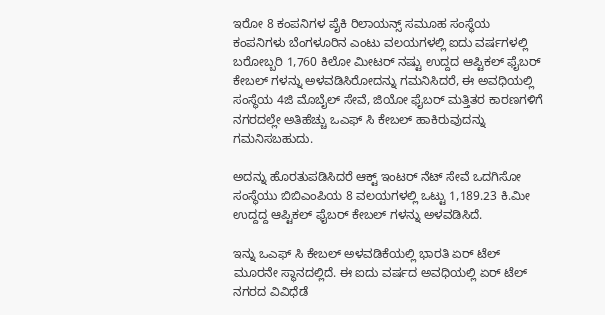ಇರೋ 8 ಕಂಪನಿಗಳ ಪೈಕಿ ರಿಲಾಯನ್ಸ್ ಸಮೂಹ ಸಂಸ್ಥೆಯ ಕಂಪನಿಗಳು ಬೆಂಗಳೂರಿನ ಎಂಟು ವಲಯಗಳಲ್ಲಿ ಐದು ವರ್ಷಗಳಲ್ಲಿ ಬರೋಬ್ಬರಿ 1,760 ಕಿಲೋ ಮೀಟರ್ ನಷ್ಟು ಉದ್ದದ ಆಪ್ಟಿಕಲ್ ಫೈಬರ್ ಕೇಬಲ್ ಗಳನ್ನು ಅಳವಡಿಸಿರೋದನ್ನು ಗಮನಿಸಿದರೆ, ಈ ಅವಧಿಯಲ್ಲಿ ಸಂಸ್ಥೆಯ 4ಜಿ ಮೊಬೈಲ್ ಸೇವೆ, ಜಿಯೋ ಫೈಬರ್ ಮತ್ತಿತರ ಕಾರಣಗಳಿಗೆ ನಗರದಲ್ಲೇ ಅತಿಹೆಚ್ಚು ಒಎಫ್ ಸಿ ಕೇಬಲ್ ಹಾಕಿರುವುದನ್ನು ಗಮನಿಸಬಹುದು.

ಅದನ್ನು ಹೊರತುಪಡಿಸಿದರೆ ಆಕ್ಟ್ ಇಂಟರ್ ನೆಟ್ ಸೇವೆ ಒದಗಿಸೋ ಸಂಸ್ಥೆಯು ಬಿಬಿಎಂಪಿಯ 8 ವಲಯಗಳಲ್ಲಿ ಒಟ್ಟು 1,189.23 ಕಿ.ಮೀ ಉದ್ದದ್ದ ಆಪ್ಟಿಕಲ್ ಫೈಬರ್ ಕೇಬಲ್ ಗಳನ್ನು ಅಳವಡಿಸಿದೆ.

ಇನ್ನು ಒಎಫ್ ಸಿ ಕೇಬಲ್ ಅಳವಡಿಕೆಯಲ್ಲಿ ಭಾರತಿ ಏರ್ ಟೆಲ್ ಮೂರನೇ ಸ್ಥಾನದಲ್ಲಿದೆ. ಈ ಐದು ವರ್ಷದ ಅವಧಿಯಲ್ಲಿ ಏರ್ ಟೆಲ್ ನಗರದ ವಿವಿಧೆಡೆ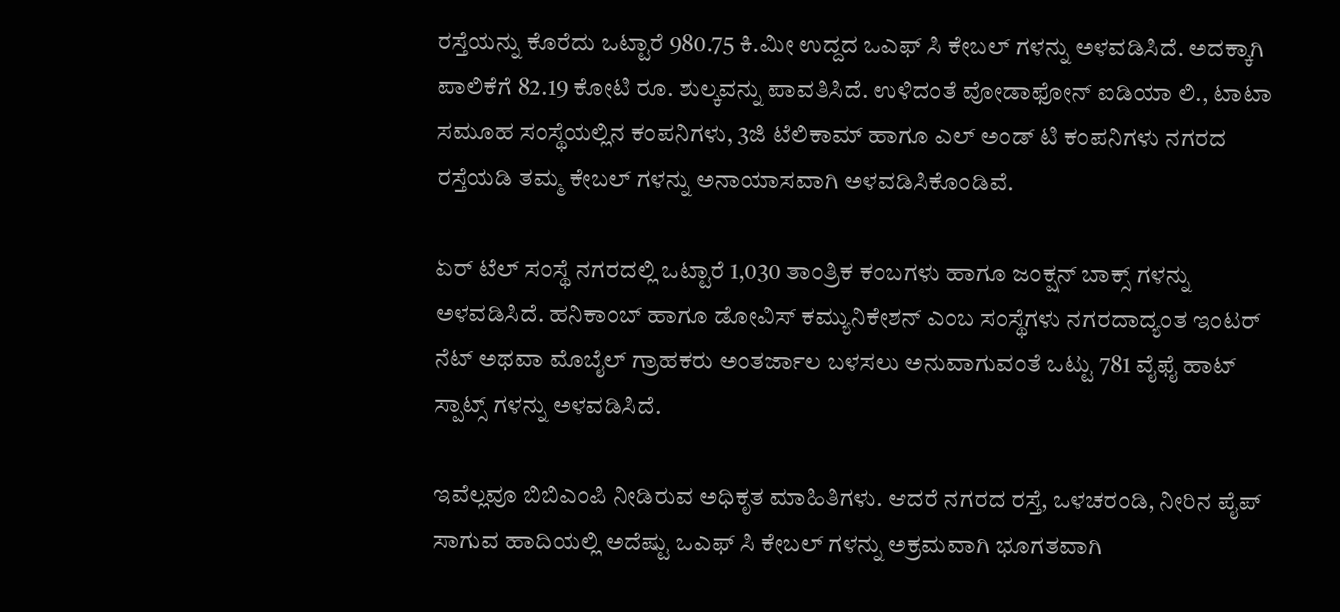ರಸ್ತೆಯನ್ನು ಕೊರೆದು ಒಟ್ಟಾರೆ 980.75 ಕಿ.ಮೀ ಉದ್ದದ ಒಎಫ್ ಸಿ ಕೇಬಲ್ ಗಳನ್ನು ಅಳವಡಿಸಿದೆ. ಅದಕ್ಕಾಗಿ ಪಾಲಿಕೆಗೆ 82.19 ಕೋಟಿ ರೂ. ಶುಲ್ಕವನ್ನು ಪಾವತಿಸಿದೆ. ಉಳಿದಂತೆ ವೋಡಾಫೋನ್ ಐಡಿಯಾ ಲಿ., ಟಾಟಾ ಸಮೂಹ ಸಂಸ್ಥೆಯಲ್ಲಿನ ಕಂಪನಿಗಳು, 3ಜಿ ಟೆಲಿಕಾಮ್ ಹಾಗೂ ಎಲ್ ಅಂಡ್ ಟಿ ಕಂಪನಿಗಳು ನಗರದ ರಸ್ತೆಯಡಿ ತಮ್ಮ ಕೇಬಲ್ ಗಳನ್ನು ಅನಾಯಾಸವಾಗಿ ಅಳವಡಿಸಿಕೊಂಡಿವೆ.

ಏರ್ ಟೆಲ್ ಸಂಸ್ಥೆ ನಗರದಲ್ಲಿ ಒಟ್ಟಾರೆ 1,030 ತಾಂತ್ರಿಕ ಕಂಬಗಳು ಹಾಗೂ ಜಂಕ್ಷನ್ ಬಾಕ್ಸ್ ಗಳನ್ನು ಅಳವಡಿಸಿದೆ. ಹನಿಕಾಂಬ್ ಹಾಗೂ ಡೋವಿಸ್ ಕಮ್ಯುನಿಕೇಶನ್ ಎಂಬ ಸಂಸ್ಥೆಗಳು ನಗರದಾದ್ಯಂತ ಇಂಟರ್ ನೆಟ್ ಅಥವಾ ಮೊಬೈಲ್ ಗ್ರಾಹಕರು ಅಂತರ್ಜಾಲ ಬಳಸಲು ಅನುವಾಗುವಂತೆ ಒಟ್ಟು 781 ವೈಫೈ ಹಾಟ್ ಸ್ಪಾಟ್ಸ್ ಗಳನ್ನು ಅಳವಡಿಸಿದೆ.

ಇವೆಲ್ಲವೂ ಬಿಬಿಎಂಪಿ ನೀಡಿರುವ ಅಧಿಕೃತ ಮಾಹಿತಿಗಳು. ಆದರೆ ನಗರದ ರಸ್ತೆ, ಒಳಚರಂಡಿ, ನೀರಿನ ಪೈಪ್ ಸಾಗುವ ಹಾದಿಯಲ್ಲಿ ಅದೆಷ್ಟು ಒಎಫ್ ಸಿ ಕೇಬಲ್ ಗಳನ್ನು ಅಕ್ರಮವಾಗಿ ಭೂಗತವಾಗಿ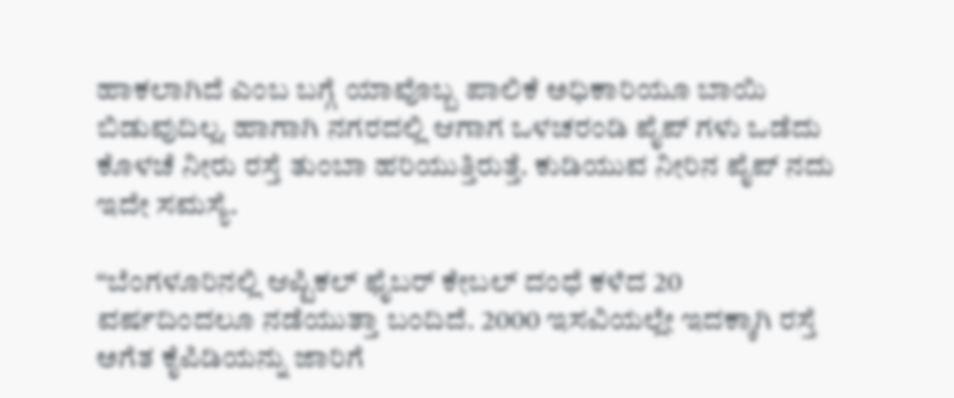ಹಾಕಲಾಗಿದೆ ಎಂಬ ಬಗ್ಗೆ ಯಾವೊಬ್ಬ ಪಾಲಿಕೆ ಅಧಿಕಾರಿಯೂ ಬಾಯಿ ಬಿಡುವುದಿಲ್ಲ. ಹಾಗಾಗಿ ನಗರದಲ್ಲಿ ಆಗಾಗ ಒಳಚರಂಡಿ ಪೈಪ್ ಗಳು ಒಡೆದು ಕೊಳಚೆ ನೀರು ರಸ್ತೆ ತುಂಬಾ ಹರಿಯುತ್ತಿರುತ್ತೆ. ಕುಡಿಯುವ ನೀರಿನ ಪೈಪ್ ನದು ಇದೇ ಸಮಸ್ಯೆ.

“ಬೆಂಗಳೂರಿನಲ್ಲಿ ಆಪ್ಟಿಕಲ್ ಫೈಬರ್ ಕೇಬಲ್ ದಂಧೆ ಕಳೆದ 20 ವರ್ಷದಿಂದಲೂ ನಡೆಯುತ್ತಾ ಬಂದಿದೆ. 2000 ಇಸವಿಯಲ್ಲೇ ಇದಕ್ಕಾಗಿ ರಸ್ತೆ ಅಗೆತ ಕೈಪಿಡಿಯನ್ನು ಜಾರಿಗೆ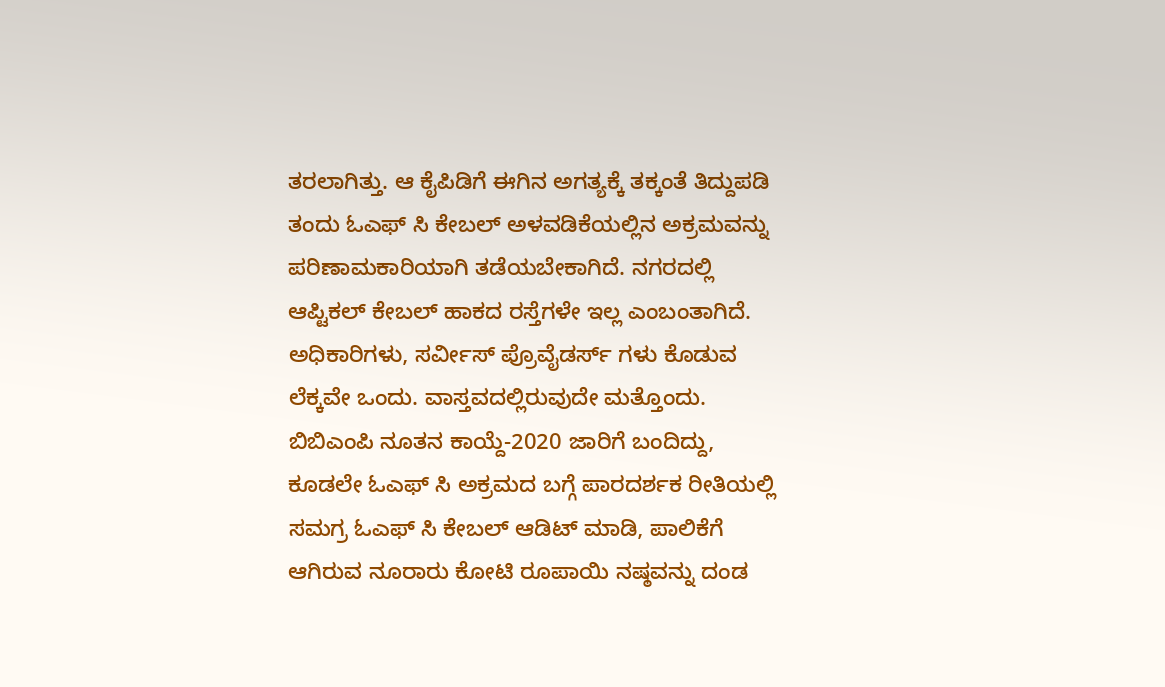ತರಲಾಗಿತ್ತು. ಆ ಕೈಪಿಡಿಗೆ ಈಗಿನ ಅಗತ್ಯಕ್ಕೆ ತಕ್ಕಂತೆ ತಿದ್ದುಪಡಿ ತಂದು ಓಎಫ್ ಸಿ ಕೇಬಲ್ ಅಳವಡಿಕೆಯಲ್ಲಿನ ಅಕ್ರಮವನ್ನು ಪರಿಣಾಮಕಾರಿಯಾಗಿ ತಡೆಯಬೇಕಾಗಿದೆ. ನಗರದಲ್ಲಿ ಆಪ್ಟಿಕಲ್ ಕೇಬಲ್ ಹಾಕದ ರಸ್ತೆಗಳೇ ಇಲ್ಲ ಎಂಬಂತಾಗಿದೆ. ಅಧಿಕಾರಿಗಳು, ಸರ್ವೀಸ್ ಪ್ರೊವೈಡರ್ಸ್ ಗಳು ಕೊಡುವ ಲೆಕ್ಕವೇ ಒಂದು. ವಾಸ್ತವದಲ್ಲಿರುವುದೇ ಮತ್ತೊಂದು. ಬಿಬಿಎಂಪಿ ನೂತನ ಕಾಯ್ದೆ-2020 ಜಾರಿಗೆ ಬಂದಿದ್ದು, ಕೂಡಲೇ ಓಎಫ್ ಸಿ ಅಕ್ರಮದ ಬಗ್ಗೆ ಪಾರದರ್ಶಕ ರೀತಿಯಲ್ಲಿ ಸಮಗ್ರ ಓಎಫ್ ಸಿ ಕೇಬಲ್ ಆಡಿಟ್ ಮಾಡಿ, ಪಾಲಿಕೆಗೆ ಆಗಿರುವ ನೂರಾರು ಕೋಟಿ ರೂಪಾಯಿ ನಷ್ಠವನ್ನು ದಂಡ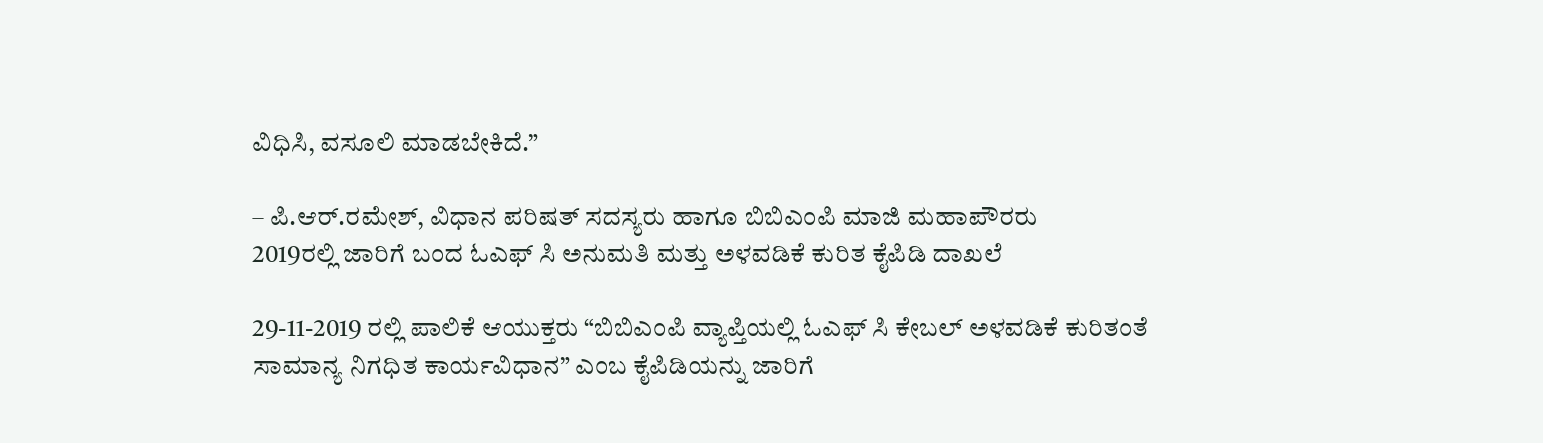ವಿಧಿಸಿ, ವಸೂಲಿ ಮಾಡಬೇಕಿದೆ.”

– ಪಿ.ಆರ್.ರಮೇಶ್, ವಿಧಾನ ಪರಿಷತ್ ಸದಸ್ಯರು ಹಾಗೂ ಬಿಬಿಎಂಪಿ ಮಾಜಿ ಮಹಾಪೌರರು
2019ರಲ್ಲಿ ಜಾರಿಗೆ ಬಂದ ಓಎಫ್ ಸಿ ಅನುಮತಿ ಮತ್ತು ಅಳವಡಿಕೆ ಕುರಿತ ಕೈಪಿಡಿ ದಾಖಲೆ

29-11-2019 ರಲ್ಲಿ ಪಾಲಿಕೆ ಆಯುಕ್ತರು “ಬಿಬಿಎಂಪಿ ವ್ಯಾಪ್ತಿಯಲ್ಲಿ ಓಎಫ್ ಸಿ ಕೇಬಲ್ ಅಳವಡಿಕೆ ಕುರಿತಂತೆ ಸಾಮಾನ್ಯ ನಿಗಧಿತ ಕಾರ್ಯವಿಧಾನ” ಎಂಬ ಕೈಪಿಡಿಯನ್ನು ಜಾರಿಗೆ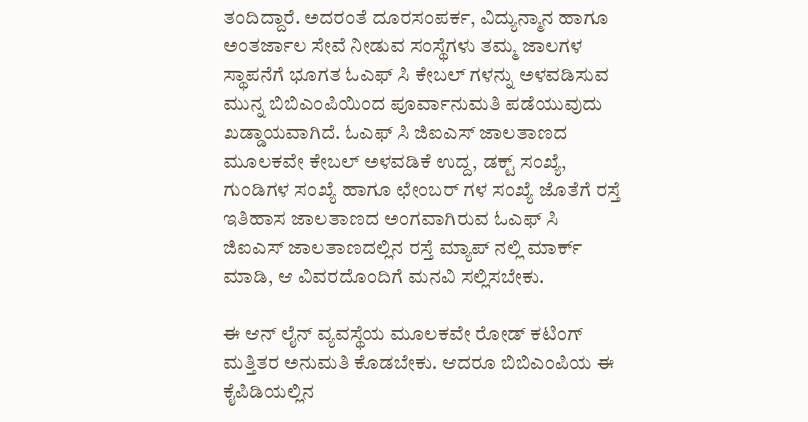ತಂದಿದ್ದಾರೆ. ಅದರಂತೆ ದೂರಸಂಪರ್ಕ, ವಿದ್ಯುನ್ಮಾನ ಹಾಗೂ ಅಂತರ್ಜಾಲ ಸೇವೆ ನೀಡುವ ಸಂಸ್ಥೆಗಳು ತಮ್ಮ ಜಾಲಗಳ ಸ್ಥಾಪನೆಗೆ ಭೂಗತ ಓಎಫ್ ಸಿ ಕೇಬಲ್ ಗಳನ್ನು ಅಳವಡಿಸುವ ಮುನ್ನ ಬಿಬಿಎಂಪಿಯಿಂದ ಪೂರ್ವಾನುಮತಿ ಪಡೆಯುವುದು ಖಡ್ಡಾಯವಾಗಿದೆ. ಓಎಫ್ ಸಿ ಜಿಐಎಸ್ ಜಾಲತಾಣದ ಮೂಲಕವೇ ಕೇಬಲ್ ಅಳವಡಿಕೆ ಉದ್ದ, ಡಕ್ಟ್ ಸಂಖ್ಯೆ, ಗುಂಡಿಗಳ ಸಂಖ್ಯೆ ಹಾಗೂ ಛೇಂಬರ್ ಗಳ ಸಂಖ್ಯೆ ಜೊತೆಗೆ ರಸ್ತೆ ಇತಿಹಾಸ ಜಾಲತಾಣದ ಅಂಗವಾಗಿರುವ ಓಎಫ್ ಸಿ ಜಿಐಎಸ್ ಜಾಲತಾಣದಲ್ಲಿನ ರಸ್ತೆ ಮ್ಯಾಪ್ ನಲ್ಲಿ ಮಾರ್ಕ್ ಮಾಡಿ, ಆ ವಿವರದೊಂದಿಗೆ ಮನವಿ ಸಲ್ಲಿಸಬೇಕು.

ಈ ಆನ್ ಲೈನ್ ವ್ಯವಸ್ಥೆಯ ಮೂಲಕವೇ ರೋಡ್ ಕಟಿಂಗ್ ಮತ್ತಿತರ ಅನುಮತಿ ಕೊಡಬೇಕು. ಆದರೂ ಬಿಬಿಎಂಪಿಯ ಈ ಕೈಪಿಡಿಯಲ್ಲಿನ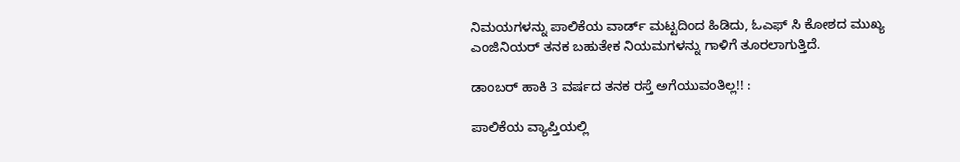ನಿಮಯಗಳನ್ನು ಪಾಲಿಕೆಯ ವಾರ್ಡ್ ಮಟ್ಟದಿಂದ ಹಿಡಿದು, ಓಎಫ್ ಸಿ ಕೋಶದ ಮುಖ್ಯ ಎಂಜಿನಿಯರ್ ತನಕ ಬಹುತೇಕ ನಿಯಮಗಳನ್ನು ಗಾಳಿಗೆ ತೂರಲಾಗುತ್ತಿದೆ.

ಡಾಂಬರ್ ಹಾಕಿ 3 ವರ್ಷದ ತನಕ ರಸ್ತೆ ಅಗೆಯುವಂತಿಲ್ಲ!! :

ಪಾಲಿಕೆಯ ವ್ಯಾಪ್ತಿಯಲ್ಲಿ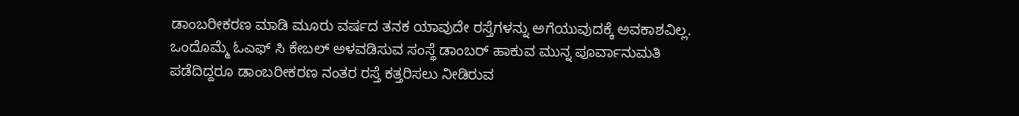ಡಾಂಬರೀಕರಣ ಮಾಡಿ ಮೂರು ವರ್ಷದ ತನಕ ಯಾವುದೇ ರಸ್ತೆಗಳನ್ನು ಅಗೆಯುವುದಕ್ಕೆ ಅವಕಾಶವಿಲ್ಲ. ಒಂದೊಮ್ಮೆ ಓಎಫ್ ಸಿ ಕೇಬಲ್ ಅಳವಡಿಸುವ ಸಂಸ್ಥೆ ಡಾಂಬರ್ ಹಾಕುವ ಮುನ್ನ ಪೂರ್ವಾನುಮತಿ ಪಡೆದಿದ್ದರೂ ಡಾಂಬರೀಕರಣ ನಂತರ ರಸ್ತೆ ಕತ್ತರಿಸಲು ನೀಡಿರುವ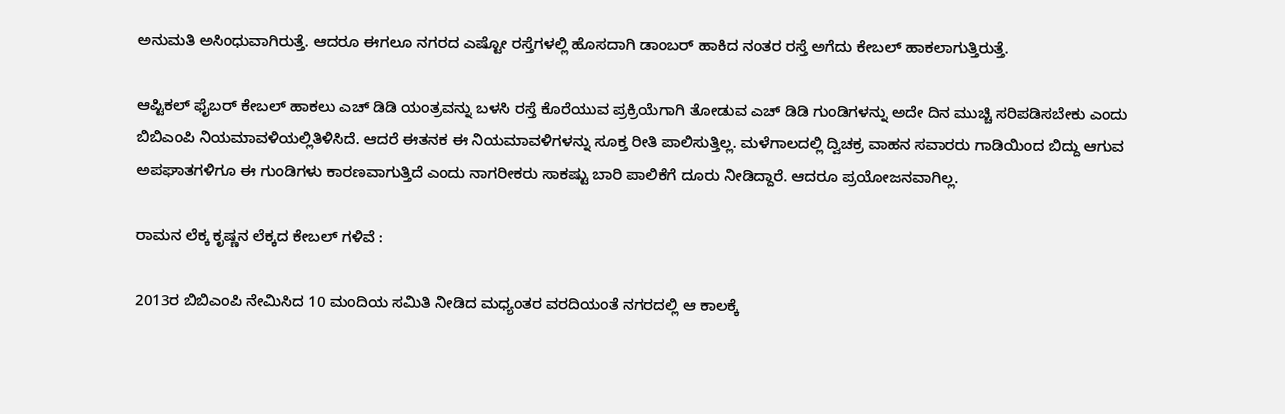ಅನುಮತಿ ಅಸಿಂಧುವಾಗಿರುತ್ತೆ. ಆದರೂ ಈಗಲೂ ನಗರದ ಎಷ್ಟೋ ರಸ್ತೆಗಳಲ್ಲಿ ಹೊಸದಾಗಿ ಡಾಂಬರ್ ಹಾಕಿದ ನಂತರ ರಸ್ತೆ ಅಗೆದು ಕೇಬಲ್ ಹಾಕಲಾಗುತ್ತಿರುತ್ತೆ.

ಆಪ್ಟಿಕಲ್ ಫೈಬರ್ ಕೇಬಲ್ ಹಾಕಲು ಎಚ್ ಡಿಡಿ ಯಂತ್ರವನ್ನು ಬಳಸಿ ರಸ್ತೆ ಕೊರೆಯುವ ಪ್ರಕ್ರಿಯೆಗಾಗಿ ತೋಡುವ ಎಚ್ ಡಿಡಿ ಗುಂಡಿಗಳನ್ನು ಅದೇ ದಿನ ಮುಚ್ಚಿ ಸರಿಪಡಿಸಬೇಕು ಎಂದು ಬಿಬಿಎಂಪಿ ನಿಯಮಾವಳಿಯಲ್ಲಿತಿಳಿಸಿದೆ. ಆದರೆ ಈತನಕ ಈ ನಿಯಮಾವಳಿಗಳನ್ನು ಸೂಕ್ತ ರೀತಿ ಪಾಲಿಸುತ್ತಿಲ್ಲ. ಮಳೆಗಾಲದಲ್ಲಿ ದ್ವಿಚಕ್ರ ವಾಹನ ಸವಾರರು ಗಾಡಿಯಿಂದ ಬಿದ್ದು ಆಗುವ ಅಪಘಾತಗಳಿಗೂ ಈ ಗುಂಡಿಗಳು ಕಾರಣವಾಗುತ್ತಿದೆ ಎಂದು ನಾಗರೀಕರು ಸಾಕಷ್ಟು ಬಾರಿ ಪಾಲಿಕೆಗೆ ದೂರು ನೀಡಿದ್ದಾರೆ. ಆದರೂ ಪ್ರಯೋಜನವಾಗಿಲ್ಲ.

ರಾಮನ ಲೆಕ್ಕ ಕೃಷ್ಣನ ಲೆಕ್ಕದ ಕೇಬಲ್ ಗಳಿವೆ :

2013ರ ಬಿಬಿಎಂಪಿ ನೇಮಿಸಿದ 10 ಮಂದಿಯ ಸಮಿತಿ ನೀಡಿದ ಮಧ್ಯಂತರ ವರದಿಯಂತೆ ನಗರದಲ್ಲಿ ಆ ಕಾಲಕ್ಕೆ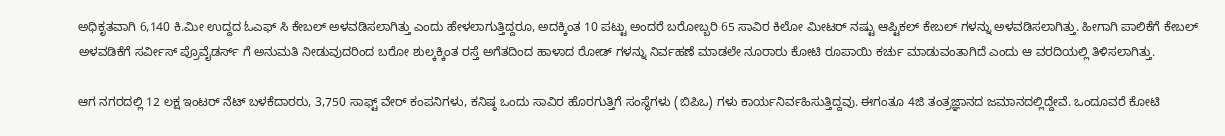ಅಧಿಕೃತವಾಗಿ 6,140 ಕಿ.ಮೀ ಉದ್ದದ ಓಎಫ್ ಸಿ ಕೇಬಲ್ ಅಳವಡಿಸಲಾಗಿತ್ತು ಎಂದು ಹೇಳಲಾಗುತ್ತಿದ್ದರೂ, ಅದಕ್ಕಿಂತ 10 ಪಟ್ಟು ಅಂದರೆ ಬರೋಬ್ಬರಿ 65 ಸಾವಿರ ಕಿಲೋ ಮೀಟರ್ ನಷ್ಟು ಆಪ್ಟಿಕಲ್ ಕೇಬಲ್ ಗಳನ್ನು ಅಳವಡಿಸಲಾಗಿತ್ತು. ಹೀಗಾಗಿ ಪಾಲಿಕೆಗೆ ಕೇಬಲ್ ಅಳವಡಿಕೆಗೆ ಸರ್ವೀಸ್ ಪ್ರೊವೈಡರ್ಸ್ ಗೆ ಅನುಮತಿ ನೀಡುವುದರಿಂದ ಬರೋ ಶುಲ್ಕಕ್ಕಿಂತ ರಸ್ತೆ ಅಗೆತದಿಂದ ಹಾಳಾದ ರೋಡ್ ಗಳನ್ನು ನಿರ್ವಹಣೆ ಮಾಡಲೇ ನೂರಾರು ಕೋಟಿ ರೂಪಾಯಿ ಕರ್ಚು ಮಾಡುವಂತಾಗಿದೆ ಎಂದು ಆ ವರದಿಯಲ್ಲಿ ತಿಳಿಸಲಾಗಿತ್ತು.

ಆಗ ನಗರದಲ್ಲಿ 12 ಲಕ್ಷ ಇಂಟರ್ ನೆಟ್ ಬಳಕೆದಾರರು, 3,750 ಸಾಫ್ಟ್ ವೇರ್ ಕಂಪನಿಗಳು, ಕನಿಷ್ಠ ಒಂದು ಸಾವಿರ ಹೊರಗುತ್ತಿಗೆ ಸಂಸ್ಥೆಗಳು (ಬಿಪಿಒ) ಗಳು ಕಾರ್ಯನಿರ್ವಹಿಸುತ್ತಿದ್ದವು. ಈಗಂತೂ 4ಜಿ ತಂತ್ರಜ್ಞಾನದ ಜಮಾನದಲ್ಲಿದ್ದೇವೆ. ಒಂದೂವರೆ ಕೋಟಿ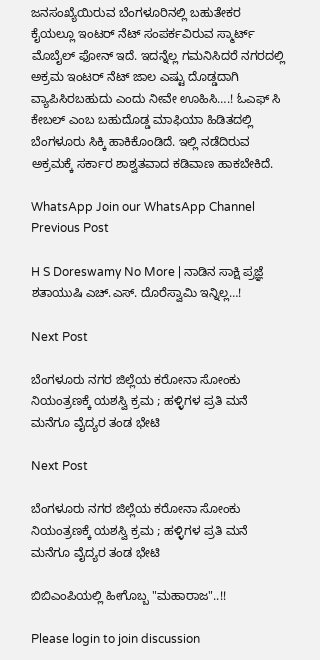ಜನಸಂಖ್ಯೆಯಿರುವ ಬೆಂಗಳೂರಿನಲ್ಲಿ ಬಹುತೇಕರ ಕೈಯಲ್ಲೂ ಇಂಟರ್ ನೆಟ್ ಸಂಪರ್ಕವಿರುವ ಸ್ಮಾರ್ಟ್ ಮೊಬೈಲ್ ಫೋನ್ ಇದೆ. ಇದನ್ನೆಲ್ಲ ಗಮನಿಸಿದರೆ ನಗರದಲ್ಲಿ ಅಕ್ರಮ ಇಂಟರ್ ನೆಟ್ ಜಾಲ ಎಷ್ಟು ದೊಡ್ಡದಾಗಿ ವ್ಯಾಪಿಸಿರಬಹುದು ಎಂದು ನೀವೇ ಊಹಿಸಿ….! ಓಎಫ್ ಸಿ ಕೇಬಲ್ ಎಂಬ ಬಹುದೊಡ್ಡ ಮಾಫಿಯಾ ಹಿಡಿತದಲ್ಲಿ ಬೆಂಗಳೂರು ಸಿಕ್ಕಿ ಹಾಕಿಕೊಂಡಿದೆ. ಇಲ್ಲಿ ನಡೆದಿರುವ ಅಕ್ರಮಕ್ಕೆ ಸರ್ಕಾರ ಶಾಶ್ವತವಾದ ಕಡಿವಾಣ ಹಾಕಬೇಕಿದೆ.

WhatsApp Join our WhatsApp Channel
Previous Post

H S Doreswamy No More | ನಾಡಿನ ಸಾಕ್ಷಿ ಪ್ರಜ್ಞೆ ಶತಾಯುಷಿ ಎಚ್.ಎಸ್. ದೊರೆಸ್ವಾಮಿ ಇನ್ನಿಲ್ಲ…!

Next Post

ಬೆಂಗಳೂರು ನಗರ ಜಿಲ್ಲೆಯ ಕರೋನಾ ಸೋಂಕು ನಿಯಂತ್ರಣಕ್ಕೆ ಯಶಸ್ವಿ ಕ್ರಮ ; ಹಳ್ಳಿಗಳ ಪ್ರತಿ ಮನೆ ಮನೆಗೂ ವೈದ್ಯರ ತಂಡ ಭೇಟಿ

Next Post

ಬೆಂಗಳೂರು ನಗರ ಜಿಲ್ಲೆಯ ಕರೋನಾ ಸೋಂಕು ನಿಯಂತ್ರಣಕ್ಕೆ ಯಶಸ್ವಿ ಕ್ರಮ ; ಹಳ್ಳಿಗಳ ಪ್ರತಿ ಮನೆ ಮನೆಗೂ ವೈದ್ಯರ ತಂಡ ಭೇಟಿ

ಬಿಬಿಎಂಪಿಯಲ್ಲಿ ಹೀಗೊಬ್ಬ "ಮಹಾರಾಜ"..!!

Please login to join discussion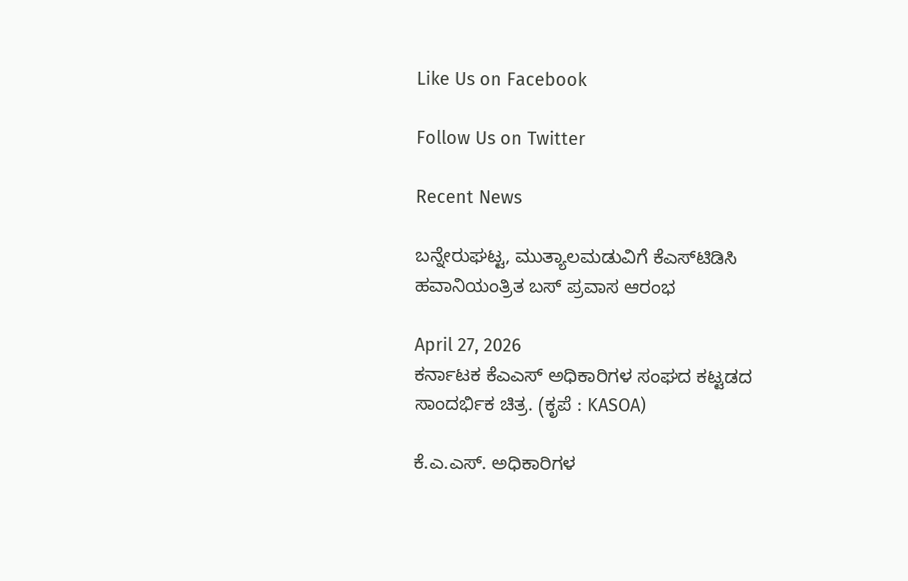Like Us on Facebook

Follow Us on Twitter

Recent News

ಬನ್ನೇರುಘಟ್ಟ, ಮುತ್ಯಾಲಮಡುವಿಗೆ ಕೆಎಸ್‌ಟಿಡಿಸಿ ಹವಾನಿಯಂತ್ರಿತ ಬಸ್ ಪ್ರವಾಸ ಆರಂಭ

April 27, 2026
ಕರ್ನಾಟಕ ಕೆಎಎಸ್ ಅಧಿಕಾರಿಗಳ ಸಂಘದ ಕಟ್ಟಡದ ಸಾಂದರ್ಭಿಕ ಚಿತ್ರ. (ಕೃಪೆ : KASOA)

ಕೆ.ಎ.ಎಸ್. ಅಧಿಕಾರಿಗಳ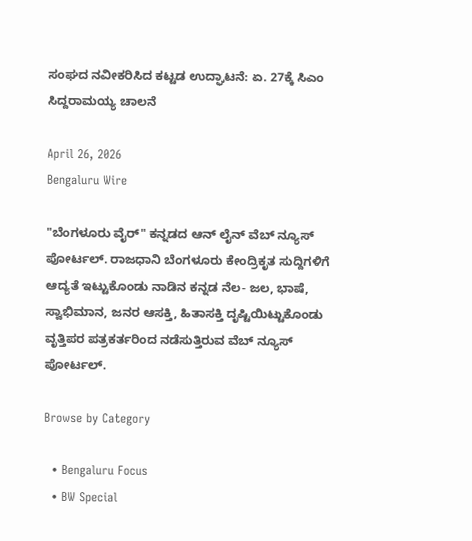ಸಂಘದ ನವೀಕರಿಸಿದ ಕಟ್ಟಡ ಉದ್ಘಾಟನೆ: ಏ. 27ಕ್ಕೆ ಸಿಎಂ ಸಿದ್ದರಾಮಯ್ಯ ಚಾಲನೆ

April 26, 2026
Bengaluru Wire

"ಬೆಂಗಳೂರು ವೈರ್" ಕನ್ನಡದ ಆನ್ ಲೈನ್ ವೆಬ್ ನ್ಯೂಸ್ ಪೋರ್ಟಲ್. ರಾಜಧಾನಿ ಬೆಂಗಳೂರು ಕೇಂದ್ರಿಕೃತ ಸುದ್ದಿಗಳಿಗೆ ಆದ್ಯತೆ ಇಟ್ಟುಕೊಂಡು ನಾಡಿನ ಕನ್ನಡ ನೆಲ- ಜಲ, ಭಾಷೆ, ಸ್ವಾಭಿಮಾನ, ಜನರ ಆಸಕ್ತಿ, ಹಿತಾಸಕ್ತಿ ದೃಷ್ಟಿಯಿಟ್ಟುಕೊಂಡು ವೃತ್ತಿಪರ ಪತ್ರಕರ್ತರಿಂದ ನಡೆಸುತ್ತಿರುವ ವೆಬ್ ನ್ಯೂಸ್ ಪೋರ್ಟಲ್.

Browse by Category

  • Bengaluru Focus
  • BW Special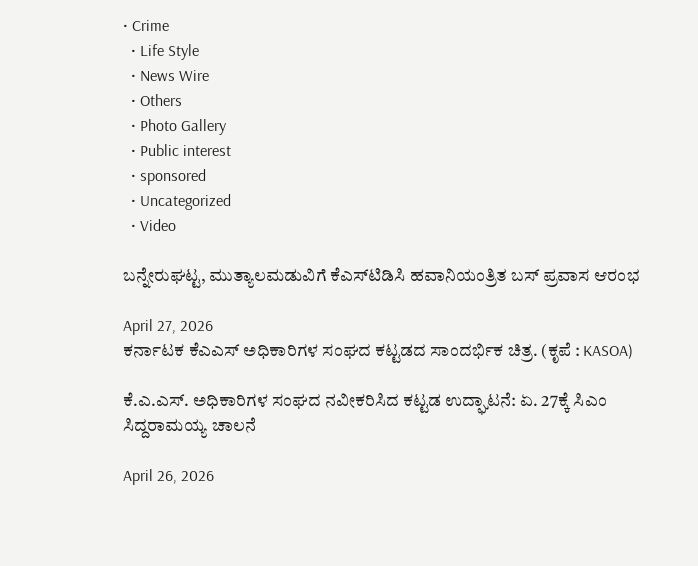• Crime
  • Life Style
  • News Wire
  • Others
  • Photo Gallery
  • Public interest
  • sponsored
  • Uncategorized
  • Video

ಬನ್ನೇರುಘಟ್ಟ, ಮುತ್ಯಾಲಮಡುವಿಗೆ ಕೆಎಸ್‌ಟಿಡಿಸಿ ಹವಾನಿಯಂತ್ರಿತ ಬಸ್ ಪ್ರವಾಸ ಆರಂಭ

April 27, 2026
ಕರ್ನಾಟಕ ಕೆಎಎಸ್ ಅಧಿಕಾರಿಗಳ ಸಂಘದ ಕಟ್ಟಡದ ಸಾಂದರ್ಭಿಕ ಚಿತ್ರ. (ಕೃಪೆ : KASOA)

ಕೆ.ಎ.ಎಸ್. ಅಧಿಕಾರಿಗಳ ಸಂಘದ ನವೀಕರಿಸಿದ ಕಟ್ಟಡ ಉದ್ಘಾಟನೆ: ಏ. 27ಕ್ಕೆ ಸಿಎಂ ಸಿದ್ದರಾಮಯ್ಯ ಚಾಲನೆ

April 26, 2026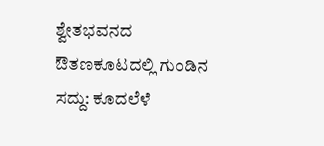ಶ್ವೇತಭವನದ ಔತಣಕೂಟದಲ್ಲಿ ಗುಂಡಿನ ಸದ್ದು: ಕೂದಲೆಳೆ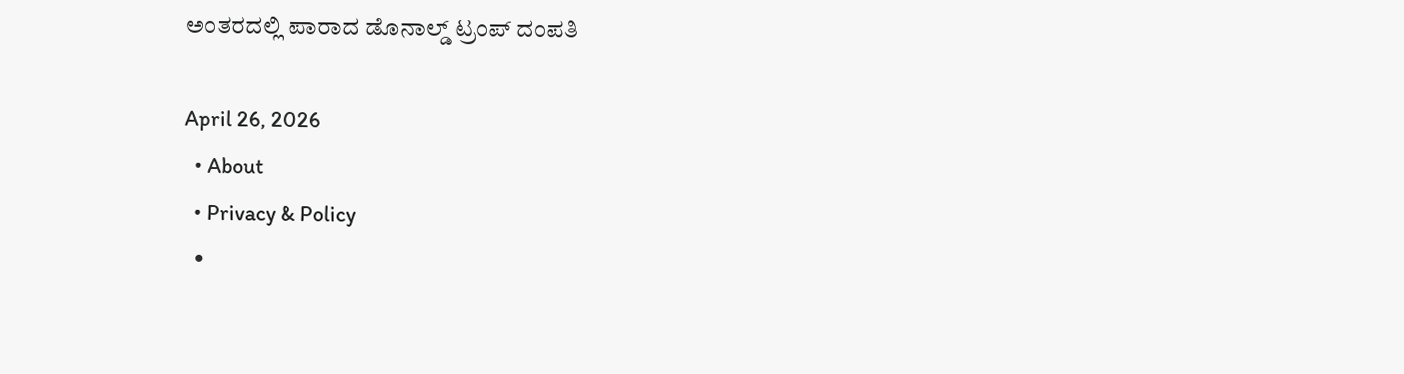ಅಂತರದಲ್ಲಿ ಪಾರಾದ ಡೊನಾಲ್ಡ್ ಟ್ರಂಪ್ ದಂಪತಿ

April 26, 2026
  • About
  • Privacy & Policy
  •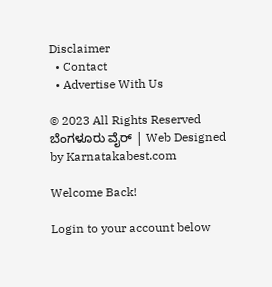Disclaimer
  • Contact
  • Advertise With Us

© 2023 All Rights Reserved ಬೆಂಗಳೂರು ವೈರ್‌ | Web Designed by Karnatakabest.com

Welcome Back!

Login to your account below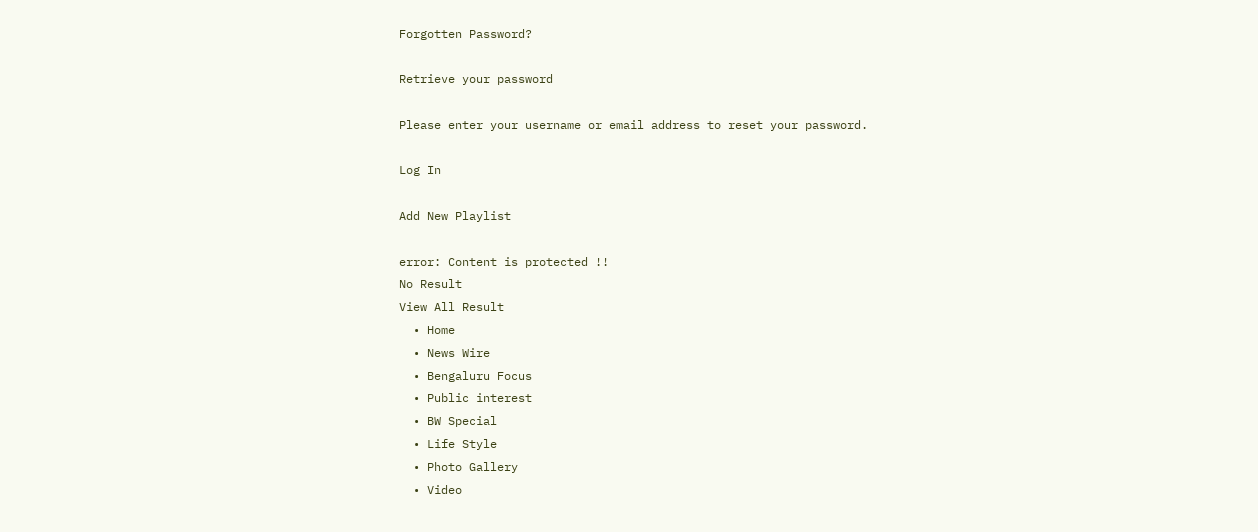Forgotten Password?

Retrieve your password

Please enter your username or email address to reset your password.

Log In

Add New Playlist

error: Content is protected !!
No Result
View All Result
  • Home
  • News Wire
  • Bengaluru Focus
  • Public interest
  • BW Special
  • Life Style
  • Photo Gallery
  • Video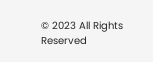© 2023 All Rights Reserved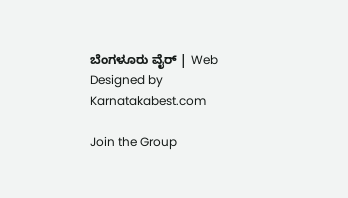ಬೆಂಗಳೂರು ವೈರ್‌ | Web Designed by Karnatakabest.com

Join the Group